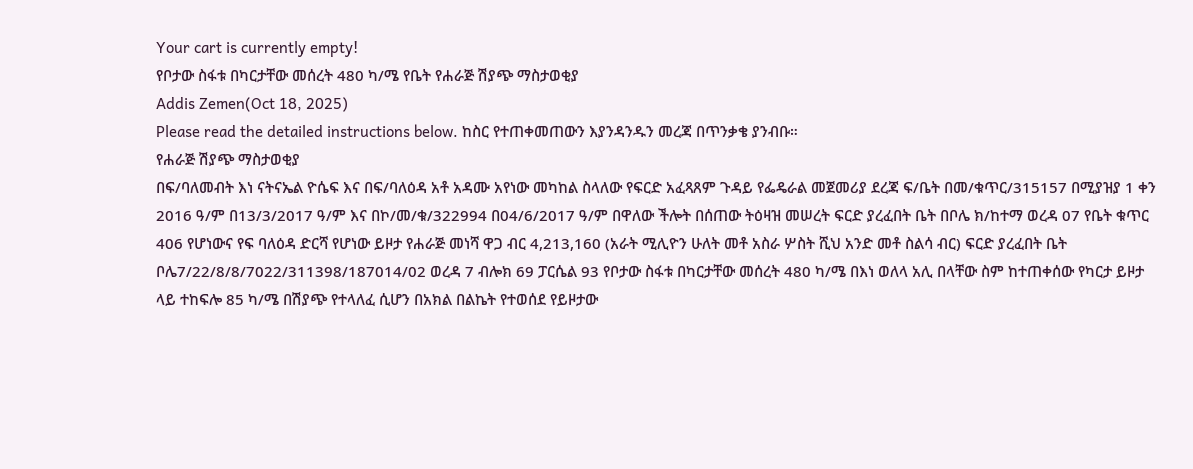Your cart is currently empty!
የቦታው ስፋቱ በካርታቸው መሰረት 480 ካ/ሜ የቤት የሐራጅ ሽያጭ ማስታወቂያ
Addis Zemen(Oct 18, 2025)
Please read the detailed instructions below. ከስር የተጠቀመጠውን እያንዳንዱን መረጃ በጥንቃቄ ያንብቡ።
የሐራጅ ሽያጭ ማስታወቂያ
በፍ/ባለመብት እነ ናትናኤል ዮሴፍ እና በፍ/ባለዕዳ አቶ አዳሙ አየነው መካከል ስላለው የፍርድ አፈጻጸም ጉዳይ የፌዴራል መጀመሪያ ደረጃ ፍ/ቤት በመ/ቁጥር/315157 በሚያዝያ 1 ቀን 2016 ዓ/ም በ13/3/2017 ዓ/ም እና በኮ/መ/ቁ/322994 በ04/6/2017 ዓ/ም በዋለው ችሎት በሰጠው ትዕዛዝ መሠረት ፍርድ ያረፈበት ቤት በቦሌ ክ/ከተማ ወረዳ 07 የቤት ቁጥር 406 የሆነውና የፍ ባለዕዳ ድርሻ የሆነው ይዞታ የሐራጅ መነሻ ዋጋ ብር 4,213,160 (አራት ሚሊዮን ሁለት መቶ አስራ ሦስት ሺህ አንድ መቶ ስልሳ ብር) ፍርድ ያረፈበት ቤት ቦሌ7/22/8/8/7022/311398/187014/02 ወረዳ 7 ብሎክ 69 ፓርሴል 93 የቦታው ስፋቱ በካርታቸው መሰረት 480 ካ/ሜ በእነ ወለላ አሊ በላቸው ስም ከተጠቀሰው የካርታ ይዞታ ላይ ተከፍሎ 85 ካ/ሜ በሽያጭ የተላለፈ ሲሆን በአክል በልኬት የተወሰደ የይዞታው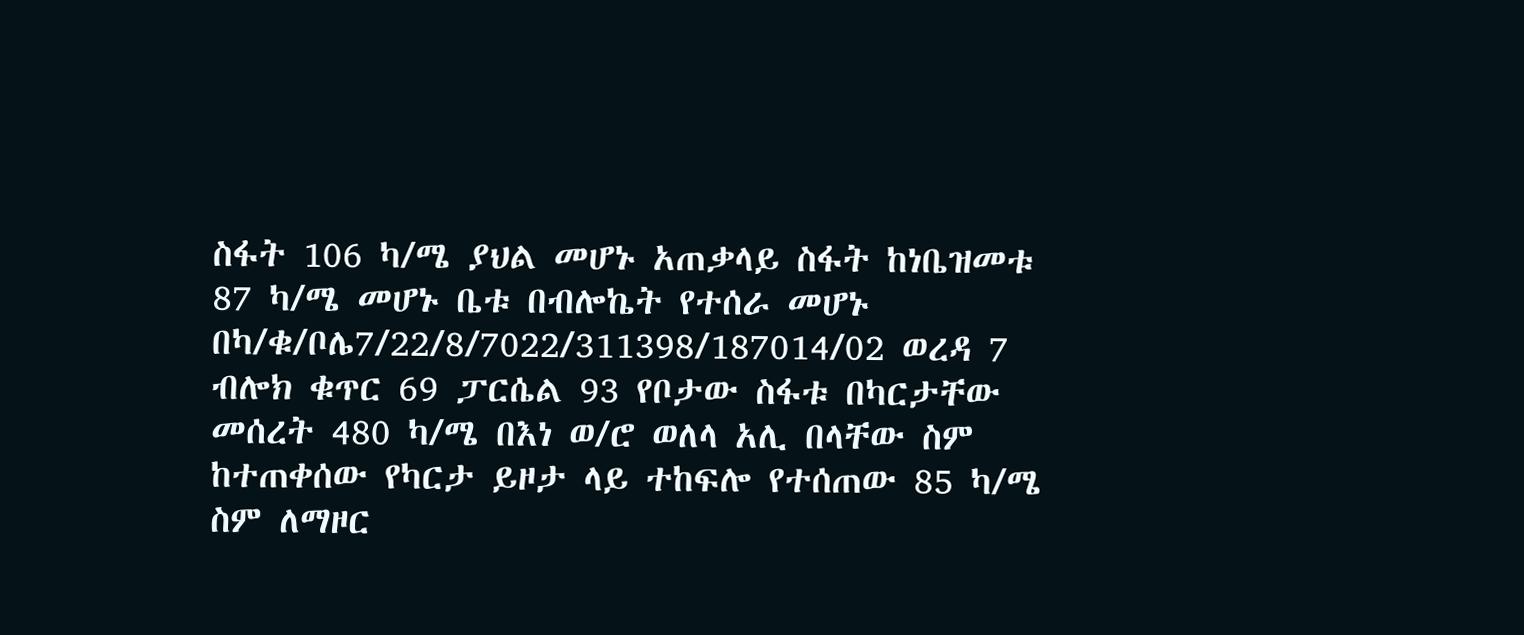ስፋት 106 ካ/ሜ ያህል መሆኑ አጠቃላይ ስፋት ከነቤዝመቱ 87 ካ/ሜ መሆኑ ቤቱ በብሎኬት የተሰራ መሆኑ በካ/ቁ/ቦሌ7/22/8/7022/311398/187014/02 ወረዳ 7 ብሎክ ቁጥር 69 ፓርሴል 93 የቦታው ስፋቱ በካርታቸው መሰረት 480 ካ/ሜ በእነ ወ/ሮ ወለላ አሊ በላቸው ስም ከተጠቀሰው የካርታ ይዞታ ላይ ተከፍሎ የተሰጠው 85 ካ/ሜ ስም ለማዞር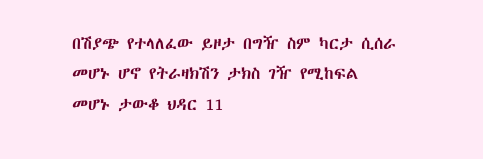በሽያጭ የተላለፈው ይዞታ በግዥ ስም ካርታ ሲሰራ መሆኑ ሆኖ የትራዛክሽን ታክስ ገዥ የሚከፍል መሆኑ ታውቆ ህዳር 11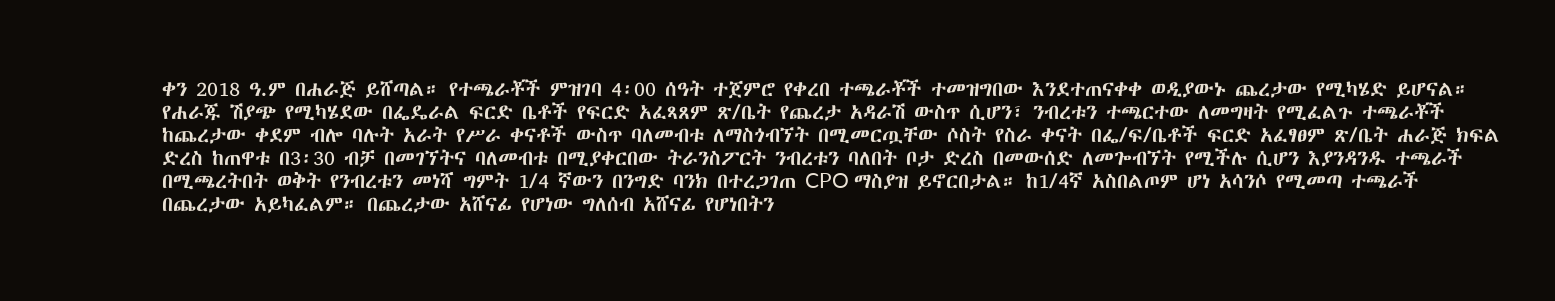ቀን 2018 ዓ.ም በሐራጅ ይሸጣል። የተጫራቾች ምዝገባ 4፡00 ሰዓት ተጀምሮ የቀረበ ተጫራቾች ተመዝግበው እንደተጠናቀቀ ወዲያውኑ ጨረታው የሚካሄድ ይሆናል።
የሐራጁ ሽያጭ የሚካሄደው በፌዴራል ፍርድ ቤቶች የፍርድ አፈጻጸም ጽ/ቤት የጨረታ አዳራሽ ውስጥ ሲሆን፣ ንብረቱን ተጫርተው ለመግዛት የሚፈልጉ ተጫራቾች ከጨረታው ቀደም ብሎ ባሉት አራት የሥራ ቀናቶች ውስጥ ባለመብቱ ለማስጎብኘት በሚመርጧቸው ሶስት የስራ ቀናት በፌ/ፍ/ቤቶች ፍርድ አፈፃፀም ጽ/ቤት ሐራጅ ክፍል ድረስ ከጠዋቱ በ3፡30 ብቻ በመገኘትና ባለመብቱ በሚያቀርበው ትራንስፖርት ንብረቱን ባለበት ቦታ ድረስ በመውሰድ ለመጐብኘት የሚችሉ ሲሆን እያንዳንዱ ተጫራች በሚጫረትበት ወቅት የንብረቱን መነሻ ግምት 1/4 ኛውን በንግድ ባንክ በተረጋገጠ CPO ማስያዝ ይኖርበታል። ከ1/4ኛ አስበልጦም ሆነ አሳንሶ የሚመጣ ተጫራች በጨረታው አይካፈልም። በጨረታው አሸናፊ የሆነው ግለሰብ አሸናፊ የሆነበትን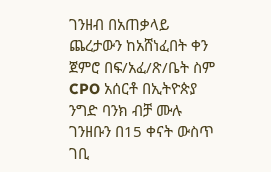ገንዘብ በአጠቃላይ ጨረታውን ከአሸነፈበት ቀን ጀምሮ በፍ/አፈ/ጽ/ቤት ስም CPO አሰርቶ በኢትዮጵያ ንግድ ባንክ ብቻ ሙሉ ገንዘቡን በ15 ቀናት ውስጥ ገቢ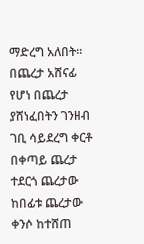ማድረግ አለበት። በጨረታ አሸናፊ የሆነ በጨረታ ያሸነፈበትን ገንዘብ ገቢ ሳይደረግ ቀርቶ በቀጣይ ጨረታ ተደርጎ ጨረታው ከበፊቱ ጨረታው ቀንሶ ከተሸጠ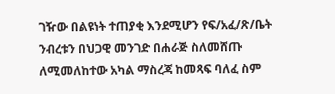ገዥው በልዩነት ተጠያቂ እንደሚሆን የፍ/አፈ/ጽ/ቤት ንብረቱን በህጋዊ መንገድ በሐራጅ ስለመሸጡ ለሚመለከተው አካል ማስረጃ ከመጻፍ ባለፈ ስም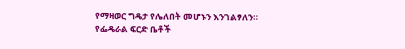የማዛወር ግዴታ የሌለበት መሆኑን እንገልፃለን።
የፌዴራል ፍርድ ቤቶች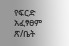የፍርድ አፈፃፀም ጽ/ቤት